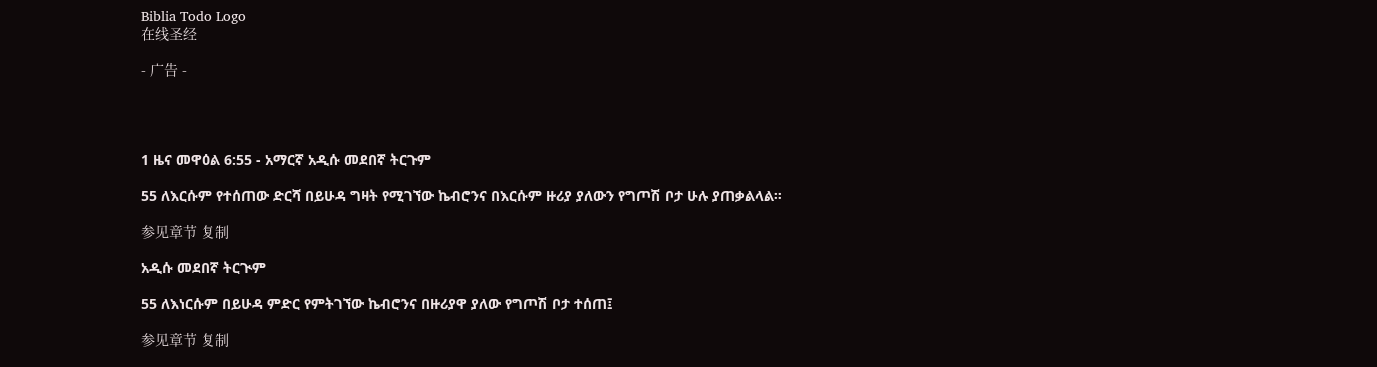Biblia Todo Logo
在线圣经

- 广告 -




1 ዜና መዋዕል 6:55 - አማርኛ አዲሱ መደበኛ ትርጉም

55 ለእርሱም የተሰጠው ድርሻ በይሁዳ ግዛት የሚገኘው ኬብሮንና በእርሱም ዙሪያ ያለውን የግጦሽ ቦታ ሁሉ ያጠቃልላል።

参见章节 复制

አዲሱ መደበኛ ትርጒም

55 ለእነርሱም በይሁዳ ምድር የምትገኘው ኬብሮንና በዙሪያዋ ያለው የግጦሽ ቦታ ተሰጠ፤

参见章节 复制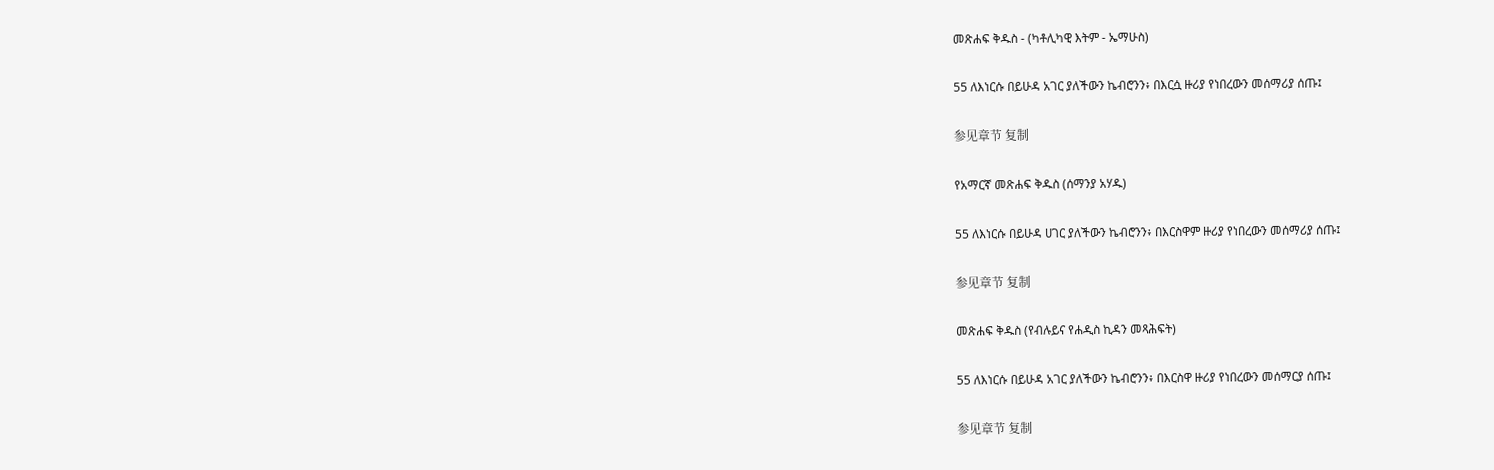መጽሐፍ ቅዱስ - (ካቶሊካዊ እትም - ኤማሁስ)

55 ለእነርሱ በይሁዳ አገር ያለችውን ኬብሮንን፥ በእርሷ ዙሪያ የነበረውን መሰማሪያ ሰጡ፤

参见章节 复制

የአማርኛ መጽሐፍ ቅዱስ (ሰማንያ አሃዱ)

55 ለእነርሱ በይሁዳ ሀገር ያለችውን ኬብሮንን፥ በእርስዋም ዙሪያ የነበረውን መሰማሪያ ሰጡ፤

参见章节 复制

መጽሐፍ ቅዱስ (የብሉይና የሐዲስ ኪዳን መጻሕፍት)

55 ለእነርሱ በይሁዳ አገር ያለችውን ኬብሮንን፥ በእርስዋ ዙሪያ የነበረውን መሰማርያ ሰጡ፤

参见章节 复制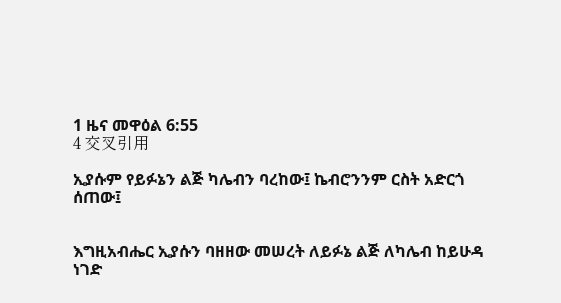1 ዜና መዋዕል 6:55
4 交叉引用

ኢያሱም የይፉኔን ልጅ ካሌብን ባረከው፤ ኬብሮንንም ርስት አድርጎ ሰጠው፤


እግዚአብሔር ኢያሱን ባዘዘው መሠረት ለይፉኔ ልጅ ለካሌብ ከይሁዳ ነገድ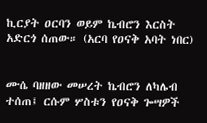ኪርያት ዐርባን ወይም ኬብሮን እርስት አድርጎ ሰጠው። (አርባ የዐናቅ አባት ነበር)


ሙሴ ባዘዘው መሠረት ኬብሮን ለካሌብ ተሰጠ፤ ርሱም ሦስቱን የዐናቅ ጐሣዎች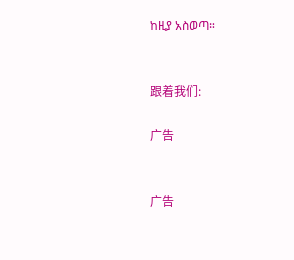ከዚያ አስወጣ።


跟着我们:

广告


广告